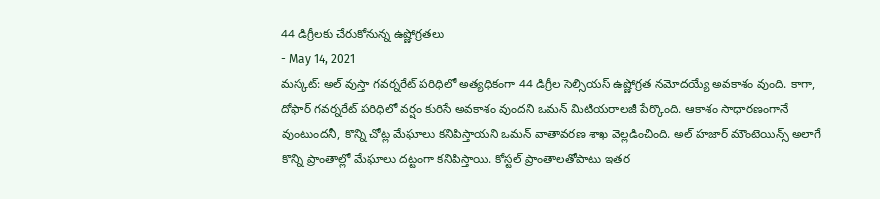44 డిగ్రీలకు చేరుకోనున్న ఉష్ణోగ్రతలు
- May 14, 2021
మస్కట్: అల్ వుస్తా గవర్నరేట్ పరిధిలో అత్యధికంగా 44 డిగ్రీల సెల్సియస్ ఉష్ణోగ్రత నమోదయ్యే అవకాశం వుంది. కాగా, దోఫార్ గవర్నరేట్ పరిధిలో వర్షం కురిసే అవకాశం వుందని ఒమన్ మిటియరాలజీ పేర్కొంది. ఆకాశం సాధారణంగానే వుంటుందనీ, కొన్ని చోట్ల మేఘాలు కనిపిస్తాయని ఒమన్ వాతావరణ శాఖ వెల్లడించింది. అల్ హజార్ మౌంటెయిన్స్ అలాగే కొన్ని ప్రాంతాల్లో మేఘాలు దట్టంగా కనిపిస్తాయి. కోస్టల్ ప్రాంతాలతోపాటు ఇతర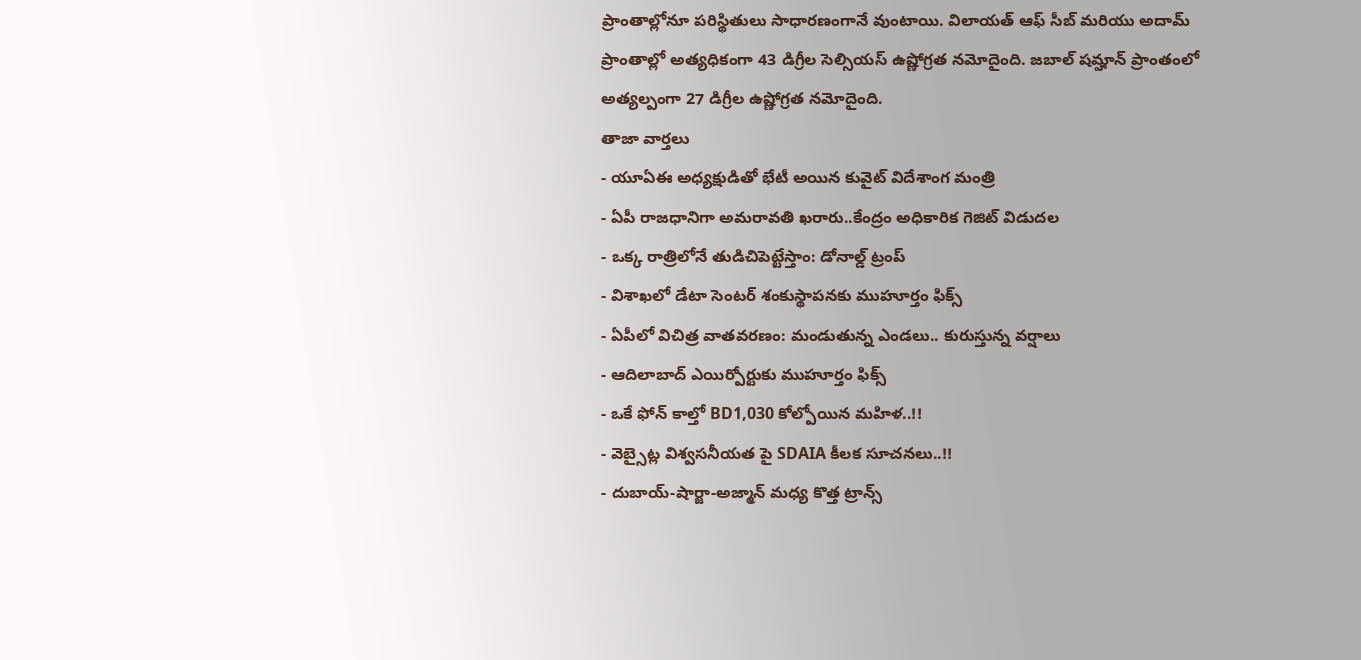ప్రాంతాల్లోనూ పరిస్థితులు సాధారణంగానే వుంటాయి. విలాయత్ ఆఫ్ సీబ్ మరియు అదామ్ ప్రాంతాల్లో అత్యధికంగా 43 డిగ్రీల సెల్సియస్ ఉష్ణోగ్రత నమోదైంది. జబాల్ షమ్హాన్ ప్రాంతంలో అత్యల్పంగా 27 డిగ్రీల ఉష్ణోగ్రత నమోదైంది.
తాజా వార్తలు
- యూఏఈ అధ్యక్షుడితో భేటీ అయిన కువైట్ విదేశాంగ మంత్రి
- ఏపీ రాజధానిగా అమరావతి ఖరారు..కేంద్రం అధికారిక గెజిట్ విడుదల
- ఒక్క రాత్రిలోనే తుడిచిపెట్టేస్తాం: డోనాల్డ్ ట్రంప్
- విశాఖలో డేటా సెంటర్ శంకుస్థాపనకు ముహూర్తం ఫిక్స్
- ఏపీలో విచిత్ర వాతవరణం: మండుతున్న ఎండలు.. కురుస్తున్న వర్షాలు
- ఆదిలాబాద్ ఎయిర్పోర్టుకు ముహూర్తం ఫిక్స్
- ఒకే ఫోన్ కాల్తో BD1,030 కోల్పోయిన మహిళ..!!
- వెబ్సైట్ల విశ్వసనీయత పై SDAIA కీలక సూచనలు..!!
- దుబాయ్-షార్జా-అజ్మాన్ మధ్య కొత్త ట్రాన్స్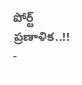పోర్ట్ ప్రణాళిక..!!
-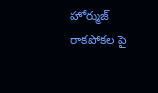హోర్ముజ్ రాకపోకల పై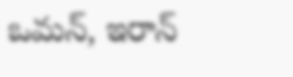ఒమన్, ఇరాన్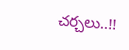చర్చలు..!!